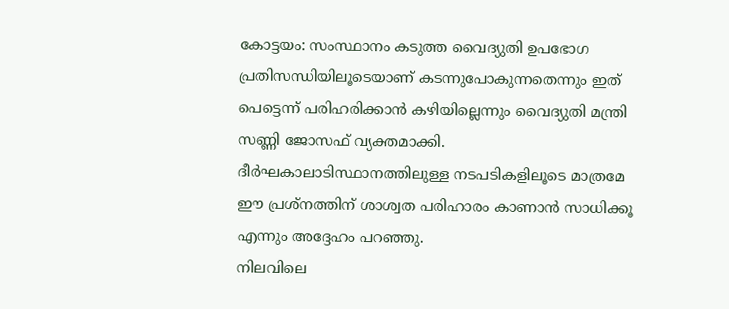കോട്ടയം: സംസ്ഥാനം കടുത്ത വൈദ്യുതി ഉപഭോഗ പ്രതിസന്ധിയിലൂടെയാണ് കടന്നുപോകുന്നതെന്നും ഇത് പെട്ടെന്ന് പരിഹരിക്കാൻ കഴിയില്ലെന്നും വൈദ്യുതി മന്ത്രി സണ്ണി ജോസഫ് വ്യക്തമാക്കി. ദീർഘകാലാടിസ്ഥാനത്തിലുള്ള നടപടികളിലൂടെ മാത്രമേ ഈ പ്രശ്നത്തിന് ശാശ്വത പരിഹാരം കാണാൻ സാധിക്കൂ എന്നും അദ്ദേഹം പറഞ്ഞു.
നിലവിലെ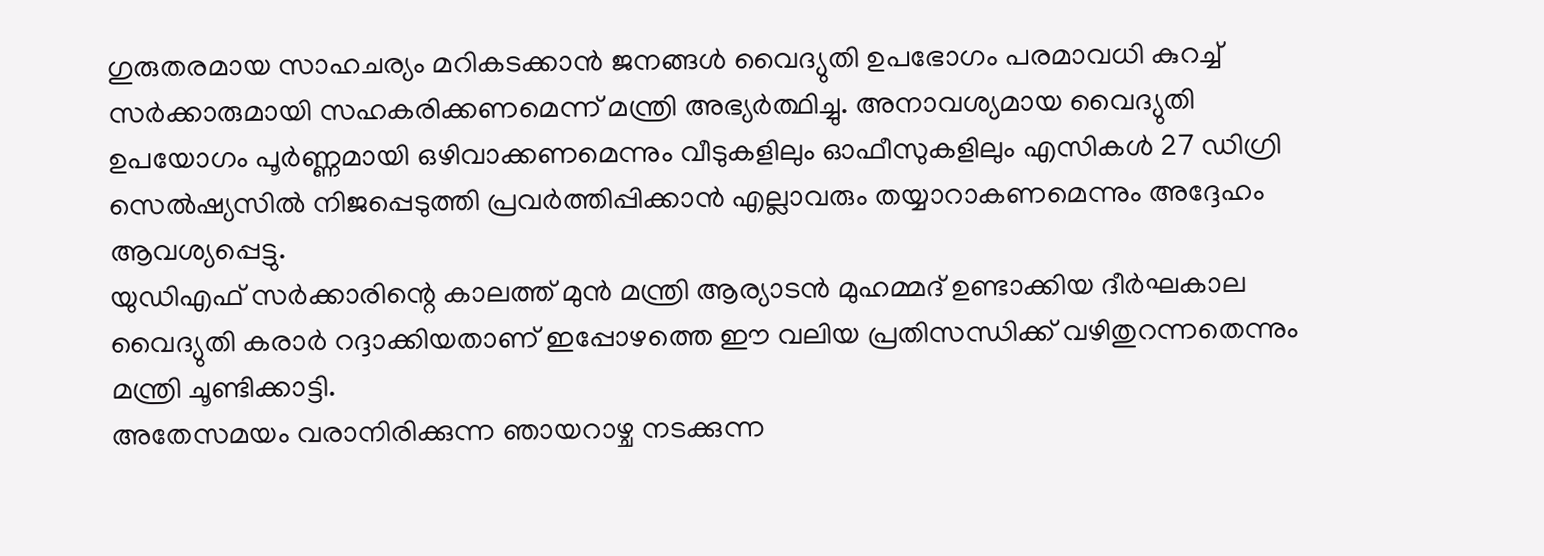ഗുരുതരമായ സാഹചര്യം മറികടക്കാൻ ജനങ്ങൾ വൈദ്യുതി ഉപഭോഗം പരമാവധി കുറച്ച് സർക്കാരുമായി സഹകരിക്കണമെന്ന് മന്ത്രി അഭ്യർത്ഥിച്ചു. അനാവശ്യമായ വൈദ്യുതി ഉപയോഗം പൂർണ്ണമായി ഒഴിവാക്കണമെന്നും വീടുകളിലും ഓഫീസുകളിലും എസികൾ 27 ഡിഗ്രി സെൽഷ്യസിൽ നിജപ്പെടുത്തി പ്രവർത്തിപ്പിക്കാൻ എല്ലാവരും തയ്യാറാകണമെന്നും അദ്ദേഹം ആവശ്യപ്പെട്ടു.
യുഡിഎഫ് സർക്കാരിന്റെ കാലത്ത് മുൻ മന്ത്രി ആര്യാടൻ മുഹമ്മദ് ഉണ്ടാക്കിയ ദീർഘകാല വൈദ്യുതി കരാർ റദ്ദാക്കിയതാണ് ഇപ്പോഴത്തെ ഈ വലിയ പ്രതിസന്ധിക്ക് വഴിതുറന്നതെന്നും മന്ത്രി ചൂണ്ടിക്കാട്ടി.
അതേസമയം വരാനിരിക്കുന്ന ഞായറാഴ്ച നടക്കുന്ന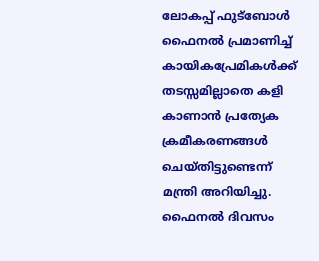ലോകപ്പ് ഫുട്ബോൾ ഫൈനൽ പ്രമാണിച്ച് കായികപ്രേമികൾക്ക് തടസ്സമില്ലാതെ കളി കാണാൻ പ്രത്യേക ക്രമീകരണങ്ങൾ ചെയ്തിട്ടുണ്ടെന്ന് മന്ത്രി അറിയിച്ചു. ഫൈനൽ ദിവസം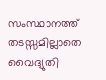സംസ്ഥാനത്ത് തടസ്സമില്ലാതെ വൈദ്യുതി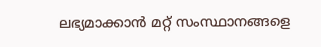ലഭ്യമാക്കാൻ മറ്റ് സംസ്ഥാനങ്ങളെ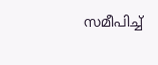സമീപിച്ച്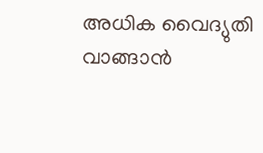അധിക വൈദ്യുതി വാങ്ങാൻ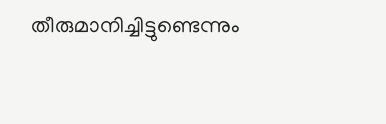തീരുമാനിച്ചിട്ടുണ്ടെന്നും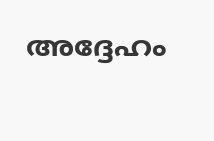അദ്ദേഹം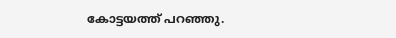കോട്ടയത്ത് പറഞ്ഞു.